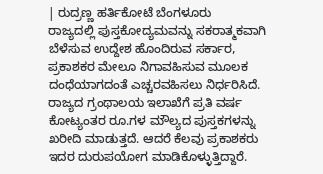| ರುದ್ರಣ್ಣ ಹರ್ತಿಕೋಟೆ ಬೆಂಗಳೂರು
ರಾಜ್ಯದಲ್ಲಿ ಪುಸ್ತಕೋದ್ಯಮವನ್ನು ಸಕರಾತ್ಮಕವಾಗಿ ಬೆಳೆಸುವ ಉದ್ದೇಶ ಹೊಂದಿರುವ ಸರ್ಕಾರ, ಪ್ರಕಾಶಕರ ಮೇಲೂ ನಿಗಾವಹಿಸುವ ಮೂಲಕ ದಂಧೆಯಾಗದಂತೆ ಎಚ್ಚರವಹಿಸಲು ನಿರ್ಧರಿಸಿದೆ.
ರಾಜ್ಯದ ಗ್ರಂಥಾಲಯ ಇಲಾಖೆಗೆ ಪ್ರತಿ ವರ್ಷ ಕೋಟ್ಯಂತರ ರೂ.ಗಳ ಮೌಲ್ಯದ ಪುಸ್ತಕಗಳನ್ನು ಖರೀದಿ ಮಾಡುತ್ತದೆ. ಆದರೆ ಕೆಲವು ಪ್ರಕಾಶಕರು ಇದರ ದುರುಪಯೋಗ ಮಾಡಿಕೊಳ್ಳುತ್ತಿದ್ದಾರೆ.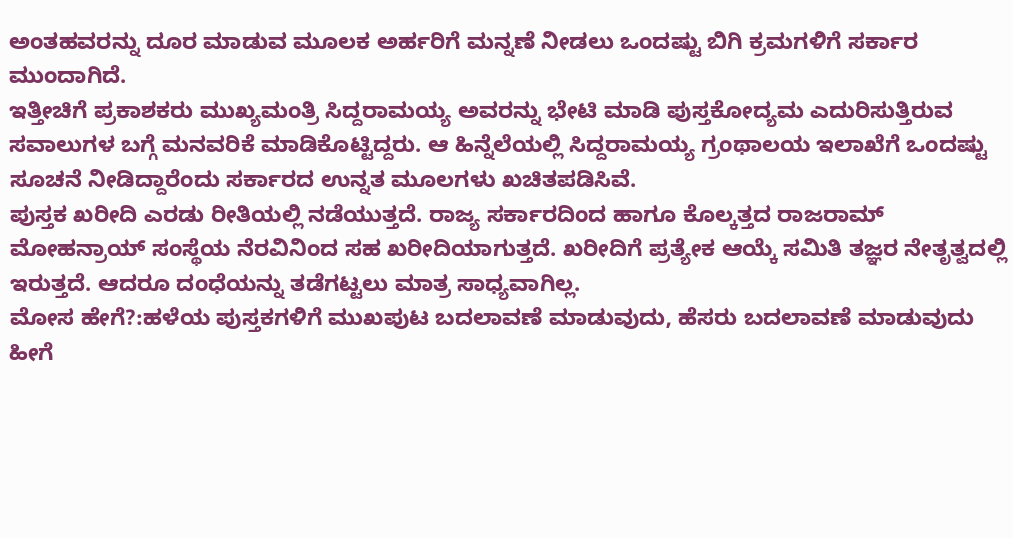ಅಂತಹವರನ್ನು ದೂರ ಮಾಡುವ ಮೂಲಕ ಅರ್ಹರಿಗೆ ಮನ್ನಣೆ ನೀಡಲು ಒಂದಷ್ಟು ಬಿಗಿ ಕ್ರಮಗಳಿಗೆ ಸರ್ಕಾರ ಮುಂದಾಗಿದೆ.
ಇತ್ತೀಚಿಗೆ ಪ್ರಕಾಶಕರು ಮುಖ್ಯಮಂತ್ರಿ ಸಿದ್ದರಾಮಯ್ಯ ಅವರನ್ನು ಭೇಟಿ ಮಾಡಿ ಪುಸ್ತಕೋದ್ಯಮ ಎದುರಿಸುತ್ತಿರುವ ಸವಾಲುಗಳ ಬಗ್ಗೆ ಮನವರಿಕೆ ಮಾಡಿಕೊಟ್ಟಿದ್ದರು. ಆ ಹಿನ್ನೆಲೆಯಲ್ಲಿ ಸಿದ್ದರಾಮಯ್ಯ ಗ್ರಂಥಾಲಯ ಇಲಾಖೆಗೆ ಒಂದಷ್ಟು ಸೂಚನೆ ನೀಡಿದ್ದಾರೆಂದು ಸರ್ಕಾರದ ಉನ್ನತ ಮೂಲಗಳು ಖಚಿತಪಡಿಸಿವೆ.
ಪುಸ್ತಕ ಖರೀದಿ ಎರಡು ರೀತಿಯಲ್ಲಿ ನಡೆಯುತ್ತದೆ. ರಾಜ್ಯ ಸರ್ಕಾರದಿಂದ ಹಾಗೂ ಕೊಲ್ಕತ್ತದ ರಾಜರಾಮ್ ಮೋಹನ್ರಾಯ್ ಸಂಸ್ಥೆಯ ನೆರವಿನಿಂದ ಸಹ ಖರೀದಿಯಾಗುತ್ತದೆ. ಖರೀದಿಗೆ ಪ್ರತ್ಯೇಕ ಆಯ್ಕೆ ಸಮಿತಿ ತಜ್ಞರ ನೇತೃತ್ವದಲ್ಲಿ ಇರುತ್ತದೆ. ಆದರೂ ದಂಧೆಯನ್ನು ತಡೆಗಟ್ಟಲು ಮಾತ್ರ ಸಾಧ್ಯವಾಗಿಲ್ಲ.
ಮೋಸ ಹೇಗೆ?:ಹಳೆಯ ಪುಸ್ತಕಗಳಿಗೆ ಮುಖಪುಟ ಬದಲಾವಣೆ ಮಾಡುವುದು, ಹೆಸರು ಬದಲಾವಣೆ ಮಾಡುವುದು ಹೀಗೆ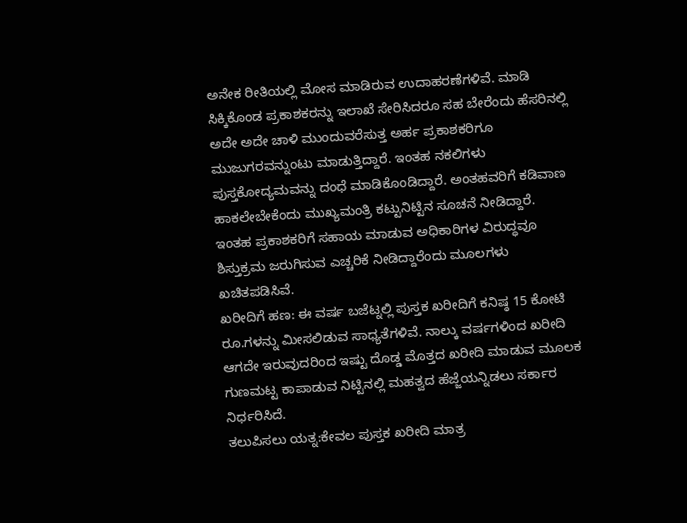ಅನೇಕ ರೀತಿಯಲ್ಲಿ ಮೋಸ ಮಾಡಿರುವ ಉದಾಹರಣೆಗಳಿವೆ. ಮಾಡಿ ಸಿಕ್ಕಿಕೊಂಡ ಪ್ರಕಾಶಕರನ್ನು ಇಲಾಖೆ ಸೇರಿಸಿದರೂ ಸಹ ಬೇರೆಂದು ಹೆಸರಿನಲ್ಲಿ ಅದೇ ಅದೇ ಚಾಳಿ ಮುಂದುವರೆಸುತ್ತ ಅರ್ಹ ಪ್ರಕಾಶಕರಿಗೂ ಮುಜುಗರವನ್ನುಂಟು ಮಾಡುತ್ತಿದ್ದಾರೆ. ಇಂತಹ ನಕಲಿಗಳು ಪುಸ್ತಕೋದ್ಯಮವನ್ನು ದಂಧೆ ಮಾಡಿಕೊಂಡಿದ್ದಾರೆ. ಅಂತಹವರಿಗೆ ಕಡಿವಾಣ ಹಾಕಲೇಬೇಕೆಂದು ಮುಖ್ಯಮಂತ್ರಿ ಕಟ್ಟುನಿಟ್ಟಿನ ಸೂಚನೆ ನೀಡಿದ್ದಾರೆ. ಇಂತಹ ಪ್ರಕಾಶಕರಿಗೆ ಸಹಾಯ ಮಾಡುವ ಅಧಿಕಾರಿಗಳ ವಿರುದ್ಧವೂ ಶಿಸ್ತುಕ್ರಮ ಜರುಗಿಸುವ ಎಚ್ಚರಿಕೆ ನೀಡಿದ್ದಾರೆಂದು ಮೂಲಗಳು ಖಚಿತಪಡಿಸಿವೆ.
ಖರೀದಿಗೆ ಹಣ: ಈ ವರ್ಷ ಬಜೆಟ್ನಲ್ಲಿ ಪುಸ್ತಕ ಖರೀದಿಗೆ ಕನಿಷ್ಠ 15 ಕೋಟಿ ರೂ.ಗಳನ್ನು ಮೀಸಲಿಡುವ ಸಾಧ್ಯತೆಗಳಿವೆ. ನಾಲ್ಕು ವರ್ಷಗಳಿಂದ ಖರೀದಿ ಆಗದೇ ಇರುವುದರಿಂದ ಇಷ್ಟು ದೊಡ್ಡ ಮೊತ್ತದ ಖರೀದಿ ಮಾಡುವ ಮೂಲಕ ಗುಣಮಟ್ಟ ಕಾಪಾಡುವ ನಿಟ್ಟಿನಲ್ಲಿ ಮಹತ್ವದ ಹೆಜ್ಜೆಯನ್ನಿಡಲು ಸರ್ಕಾರ ನಿರ್ಧರಿಸಿದೆ.
ತಲುಪಿಸಲು ಯತ್ನ:ಕೇವಲ ಪುಸ್ತಕ ಖರೀದಿ ಮಾತ್ರ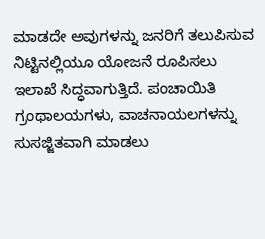ಮಾಡದೇ ಅವುಗಳನ್ನು ಜನರಿಗೆ ತಲುಪಿಸುವ ನಿಟ್ಟಿನಲ್ಲಿಯೂ ಯೋಜನೆ ರೂಪಿಸಲು ಇಲಾಖೆ ಸಿದ್ಧವಾಗುತ್ತಿದೆ. ಪಂಚಾಯಿತಿ ಗ್ರಂಥಾಲಯಗಳು, ವಾಚನಾಯಲಗಳನ್ನು ಸುಸಜ್ಜಿತವಾಗಿ ಮಾಡಲು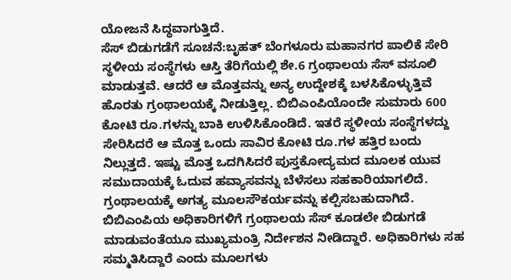ಯೋಜನೆ ಸಿದ್ಧವಾಗುತ್ತಿದೆ.
ಸೆಸ್ ಬಿಡುಗಡೆಗೆ ಸೂಚನೆ:ಬೃಹತ್ ಬೆಂಗಳೂರು ಮಹಾನಗರ ಪಾಲಿಕೆ ಸೇರಿ ಸ್ಥಳೀಯ ಸಂಸ್ಥೆಗಳು ಆಸ್ತಿ ತೆರಿಗೆಯಲ್ಲಿ ಶೇ.6 ಗ್ರಂಥಾಲಯ ಸೆಸ್ ವಸೂಲಿ ಮಾಡುತ್ತವೆ. ಆದರೆ ಆ ಮೊತ್ತವನ್ನು ಅನ್ಯ ಉದ್ದೇಶಕ್ಕೆ ಬಳಸಿಕೊಳ್ಳುತ್ತಿವೆ ಹೊರತು ಗ್ರಂಥಾಲಯಕ್ಕೆ ನೀಡುತ್ತಿಲ್ಲ. ಬಿಬಿಎಂಪಿಯೊಂದೇ ಸುಮಾರು 600 ಕೋಟಿ ರೂ.ಗಳನ್ನು ಬಾಕಿ ಉಳಿಸಿಕೊಂಡಿದೆ. ಇತರೆ ಸ್ಥಳೀಯ ಸಂಸ್ಥೆಗಳದ್ದು ಸೇರಿಸಿದರೆ ಆ ಮೊತ್ತ ಒಂದು ಸಾವಿರ ಕೋಟಿ ರೂ.ಗಳ ಹತ್ತಿರ ಬಂದು ನಿಲ್ಲುತ್ತದೆ. ಇಷ್ಟು ಮೊತ್ತ ಒದಗಿಸಿದರೆ ಪುಸ್ತಕೋದ್ಯಮದ ಮೂಲಕ ಯುವ ಸಮುದಾಯಕ್ಕೆ ಓದುವ ಹವ್ಯಾಸವನ್ನು ಬೆಳೆಸಲು ಸಹಕಾರಿಯಾಗಲಿದೆ. ಗ್ರಂಥಾಲಯಕ್ಕೆ ಅಗತ್ಯ ಮೂಲಸೌಕರ್ಯವನ್ನು ಕಲ್ಪಿಸಬಹುದಾಗಿದೆ.
ಬಿಬಿಎಂಪಿಯ ಅಧಿಕಾರಿಗಳಿಗೆ ಗ್ರಂಥಾಲಯ ಸೆಸ್ ಕೂಡಲೇ ಬಿಡುಗಡೆ ಮಾಡುವಂತೆಯೂ ಮುಖ್ಯಮಂತ್ರಿ ನಿರ್ದೇಶನ ನೀಡಿದ್ದಾರೆ. ಅಧಿಕಾರಿಗಳು ಸಹ ಸಮ್ಮತಿಸಿದ್ದಾರೆ ಎಂದು ಮೂಲಗಳು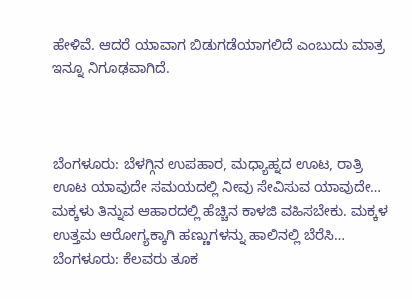ಹೇಳಿವೆ. ಆದರೆ ಯಾವಾಗ ಬಿಡುಗಡೆಯಾಗಲಿದೆ ಎಂಬುದು ಮಾತ್ರ ಇನ್ನೂ ನಿಗೂಢವಾಗಿದೆ.



ಬೆಂಗಳೂರು: ಬೆಳಗ್ಗಿನ ಉಪಹಾರ, ಮಧ್ಯಾಹ್ನದ ಊಟ, ರಾತ್ರಿ ಊಟ ಯಾವುದೇ ಸಮಯದಲ್ಲಿ ನೀವು ಸೇವಿಸುವ ಯಾವುದೇ…
ಮಕ್ಕಳು ತಿನ್ನುವ ಆಹಾರದಲ್ಲಿ ಹೆಚ್ಚಿನ ಕಾಳಜಿ ವಹಿಸಬೇಕು. ಮಕ್ಕಳ ಉತ್ತಮ ಆರೋಗ್ಯಕ್ಕಾಗಿ ಹಣ್ಣುಗಳನ್ನು ಹಾಲಿನಲ್ಲಿ ಬೆರೆಸಿ…
ಬೆಂಗಳೂರು: ಕೆಲವರು ತೂಕ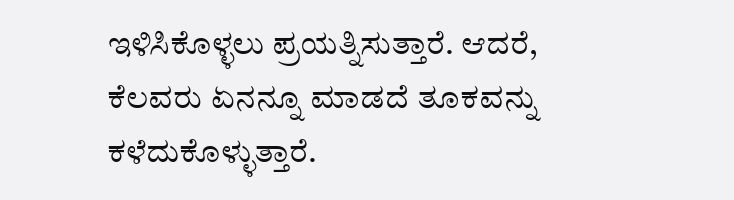ಇಳಿಸಿಕೊಳ್ಳಲು ಪ್ರಯತ್ನಿಸುತ್ತಾರೆ. ಆದರೆ, ಕೆಲವರು ಏನನ್ನೂ ಮಾಡದೆ ತೂಕವನ್ನು ಕಳೆದುಕೊಳ್ಳುತ್ತಾರೆ.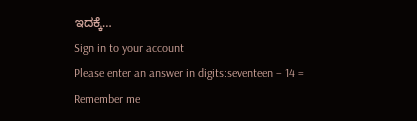ಇದಕ್ಕೆ…
Sign in to your account
Please enter an answer in digits:seventeen − 14 =
Remember me